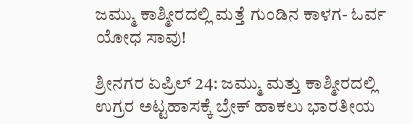ಜಮ್ಮು ಕಾಶ್ಮೀರದಲ್ಲಿ ಮತ್ತೆ ಗುಂಡಿನ ಕಾಳಗ- ಓರ್ವ ಯೋಧ ಸಾವು!

ಶ್ರೀನಗರ ಏಪ್ರಿಲ್ 24: ಜಮ್ಮು ಮತ್ತು ಕಾಶ್ಮೀರದಲ್ಲಿ ಉಗ್ರರ ಅಟ್ಟಹಾಸಕ್ಕೆ ಬ್ರೇಕ್ ಹಾಕಲು ಭಾರತೀಯ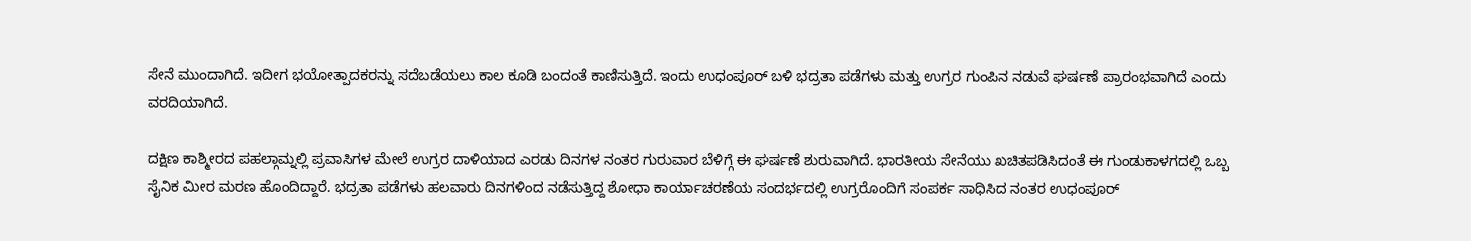ಸೇನೆ ಮುಂದಾಗಿದೆ. ಇದೀಗ ಭಯೋತ್ಪಾದಕರನ್ನು ಸದೆಬಡೆಯಲು ಕಾಲ ಕೂಡಿ ಬಂದಂತೆ ಕಾಣಿಸುತ್ತಿದೆ. ಇಂದು ಉಧಂಪೂರ್ ಬಳಿ ಭದ್ರತಾ ಪಡೆಗಳು ಮತ್ತು ಉಗ್ರರ ಗುಂಪಿನ ನಡುವೆ ಘರ್ಷಣೆ ಪ್ರಾರಂಭವಾಗಿದೆ ಎಂದು ವರದಿಯಾಗಿದೆ.

ದಕ್ಷಿಣ ಕಾಶ್ಮೀರದ ಪಹಲ್ಗಾಮ್ನಲ್ಲಿ ಪ್ರವಾಸಿಗಳ ಮೇಲೆ ಉಗ್ರರ ದಾಳಿಯಾದ ಎರಡು ದಿನಗಳ ನಂತರ ಗುರುವಾರ ಬೆಳಿಗ್ಗೆ ಈ ಘರ್ಷಣೆ ಶುರುವಾಗಿದೆ. ಭಾರತೀಯ ಸೇನೆಯು ಖಚಿತಪಡಿಸಿದಂತೆ ಈ ಗುಂಡುಕಾಳಗದಲ್ಲಿ ಒಬ್ಬ ಸೈನಿಕ ಮೀರ ಮರಣ ಹೊಂದಿದ್ದಾರೆ. ಭದ್ರತಾ ಪಡೆಗಳು ಹಲವಾರು ದಿನಗಳಿಂದ ನಡೆಸುತ್ತಿದ್ದ ಶೋಧಾ ಕಾರ್ಯಾಚರಣೆಯ ಸಂದರ್ಭದಲ್ಲಿ ಉಗ್ರರೊಂದಿಗೆ ಸಂಪರ್ಕ ಸಾಧಿಸಿದ ನಂತರ ಉಧಂಪೂರ್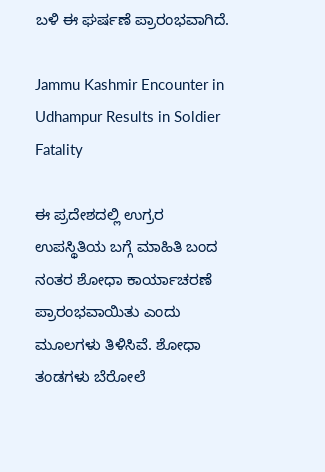ಬಳಿ ಈ ಘರ್ಷಣೆ ಪ್ರಾರಂಭವಾಗಿದೆ.

Jammu Kashmir Encounter in Udhampur Results in Soldier Fatality

ಈ ಪ್ರದೇಶದಲ್ಲಿ ಉಗ್ರರ ಉಪಸ್ಥಿತಿಯ ಬಗ್ಗೆ ಮಾಹಿತಿ ಬಂದ ನಂತರ ಶೋಧಾ ಕಾರ್ಯಾಚರಣೆ ಪ್ರಾರಂಭವಾಯಿತು ಎಂದು ಮೂಲಗಳು ತಿಳಿಸಿವೆ. ಶೋಧಾ ತಂಡಗಳು ಬೆರೋಲೆ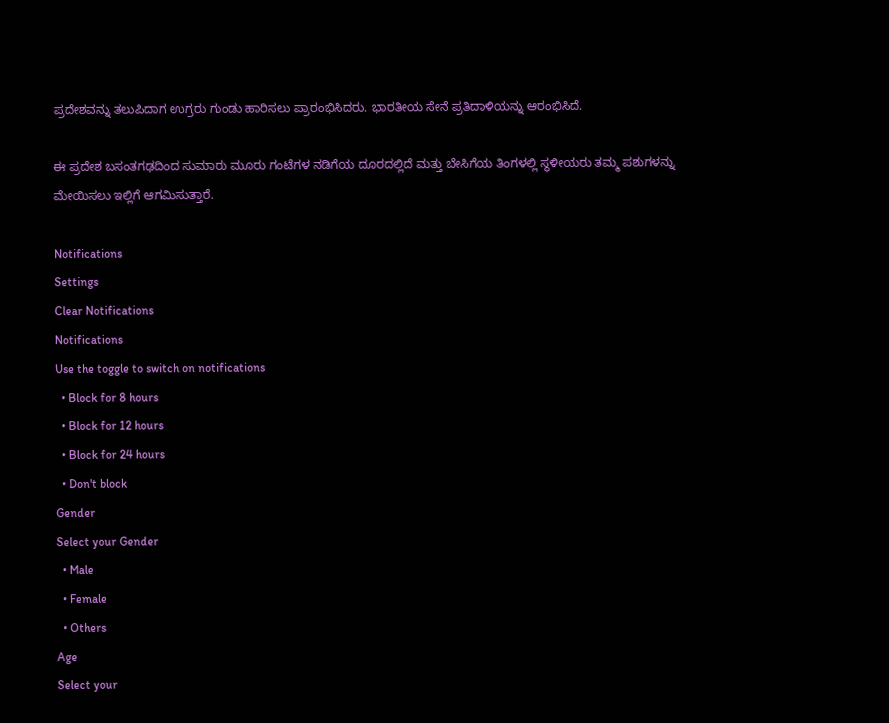ಪ್ರದೇಶವನ್ನು ತಲುಪಿದಾಗ ಉಗ್ರರು ಗುಂಡು ಹಾರಿಸಲು ಪ್ರಾರಂಭಿಸಿದರು. ಭಾರತೀಯ ಸೇನೆ ಪ್ರತಿದಾಳಿಯನ್ನು ಆರಂಭಿಸಿದೆ.

ಈ ಪ್ರದೇಶ ಬಸಂತಗಢದಿಂದ ಸುಮಾರು ಮೂರು ಗಂಟೆಗಳ ನಡಿಗೆಯ ದೂರದಲ್ಲಿದೆ ಮತ್ತು ಬೇಸಿಗೆಯ ತಿಂಗಳಲ್ಲಿ ಸ್ಥಳೀಯರು ತಮ್ಮ ಪಶುಗಳನ್ನು ಮೇಯಿಸಲು ಇಲ್ಲಿಗೆ ಆಗಮಿಸುತ್ತಾರೆ.

Notifications
Settings
Clear Notifications
Notifications
Use the toggle to switch on notifications
  • Block for 8 hours
  • Block for 12 hours
  • Block for 24 hours
  • Don't block
Gender
Select your Gender
  • Male
  • Female
  • Others
Age
Select your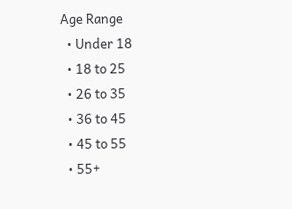Age Range
  • Under 18
  • 18 to 25
  • 26 to 35
  • 36 to 45
  • 45 to 55
  • 55+